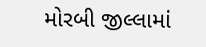મોરબી જીલ્લામાં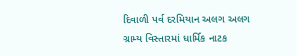દિવાળી પર્વ દરમિયાન અલગ અલગ ગ્રામ્ય વિસ્તારમાં ધાર્મિક નાટક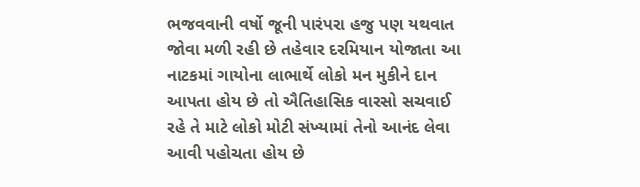ભજવવાની વર્ષો જૂની પારંપરા હજુ પણ યથવાત જોવા મળી રહી છે તહેવાર દરમિયાન યોજાતા આ નાટકમાં ગાયોના લાભાર્થે લોકો મન મુકીને દાન આપતા હોય છે તો ઐતિહાસિક વારસો સચવાઈ રહે તે માટે લોકો મોટી સંખ્યામાં તેનો આનંદ લેવા આવી પહોચતા હોય છે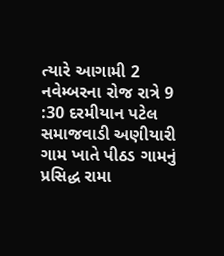ત્યારે આગામી 2 નવેમ્બરના રોજ રાત્રે 9 :30 દરમીયાન પટેલ સમાજવાડી અણીયારી ગામ ખાતે પીઠડ ગામનું પ્રસિદ્ધ રામા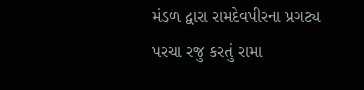મંડળ દ્વારા રામદેવપીરના પ્રગટ્ય પરચા રજુ કરતું રામા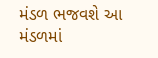મંડળ ભજવશે આ મંડળમાં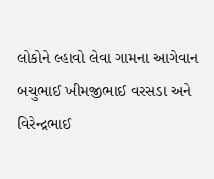લોકોને લ્હાવો લેવા ગામના આગેવાન બચુભાઈ ખીમજીભાઈ વરસડા અને વિરેન્દ્રભાઈ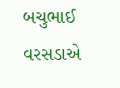બચુભાઈ વરસડાએ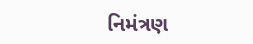નિમંત્રણ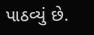પાઠવ્યું છે.